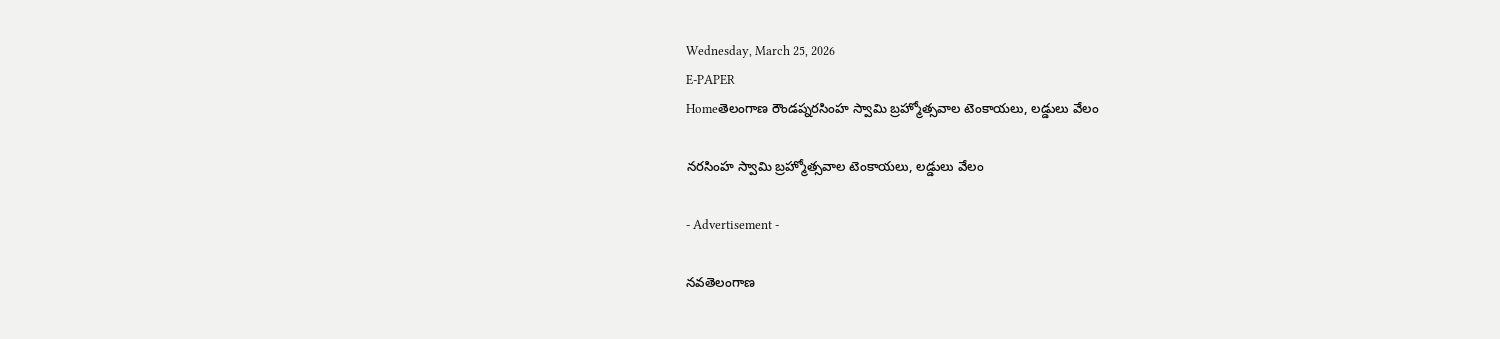Wednesday, March 25, 2026
E-PAPER
Homeతెలంగాణ రౌండప్నరసింహ స్వామి బ్రహ్మోత్సవాల టెంకాయలు, లడ్డులు వేలం

నరసింహ స్వామి బ్రహ్మోత్సవాల టెంకాయలు, లడ్డులు వేలం

- Advertisement -

నవతెలంగాణ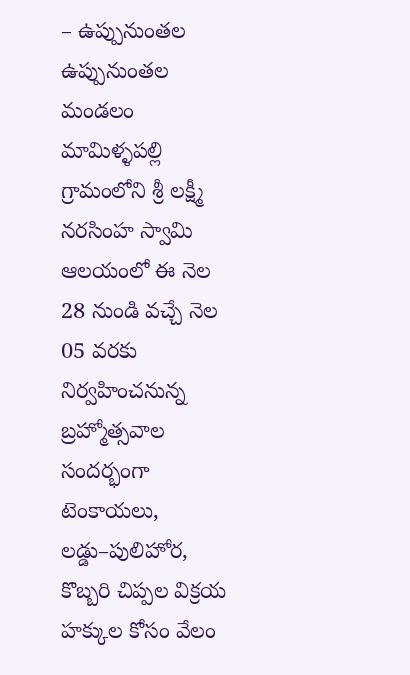– ఉప్పునుంతల
ఉప్పునుంతల మండలం మామిళ్ళపల్లి గ్రామంలోని శ్రీ లక్ష్మీ నరసింహ స్వామి ఆలయంలో ఈ నెల 28 నుండి వచ్చే నెల 05 వరకు నిర్వహించనున్న బ్రహ్మోత్సవాల సందర్భంగా టెంకాయలు, లడ్డు–పులిహోర, కొబ్బరి చిప్పల విక్రయ హక్కుల కోసం వేలం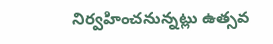నిర్వహించనున్నట్లు ఉత్సవ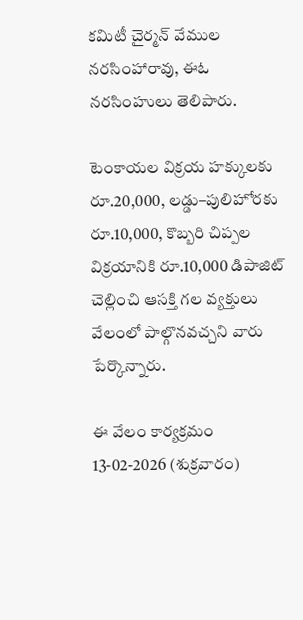కమిటీ చైర్మన్ వేముల నరసింహారావు, ఈఓ నరసింహులు తెలిపారు.

టెంకాయల విక్రయ హక్కులకు రూ.20,000, లడ్డు–పులిహోరకు రూ.10,000, కొబ్బరి చిప్పల విక్రయానికి రూ.10,000 డిపాజిట్ చెల్లించి ఆసక్తి గల వ్యక్తులు వేలంలో పాల్గొనవచ్చని వారు పేర్కొన్నారు.

ఈ వేలం కార్యక్రమం 13-02-2026 (శుక్రవారం)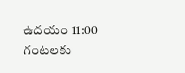ఉదయం 11:00 గంటలకు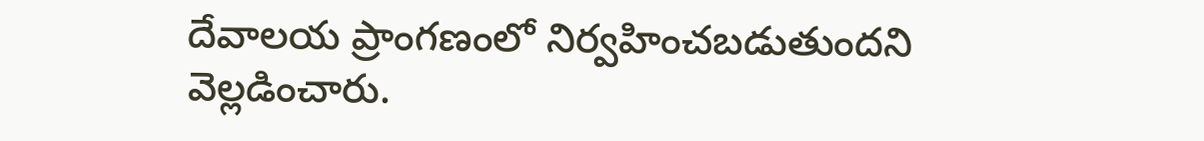దేవాలయ ప్రాంగణంలో నిర్వహించబడుతుందని వెల్లడించారు.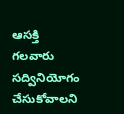ఆసక్తి గలవారు సద్వినియోగం చేసుకోవాలని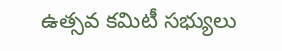ఉత్సవ కమిటీ సభ్యులు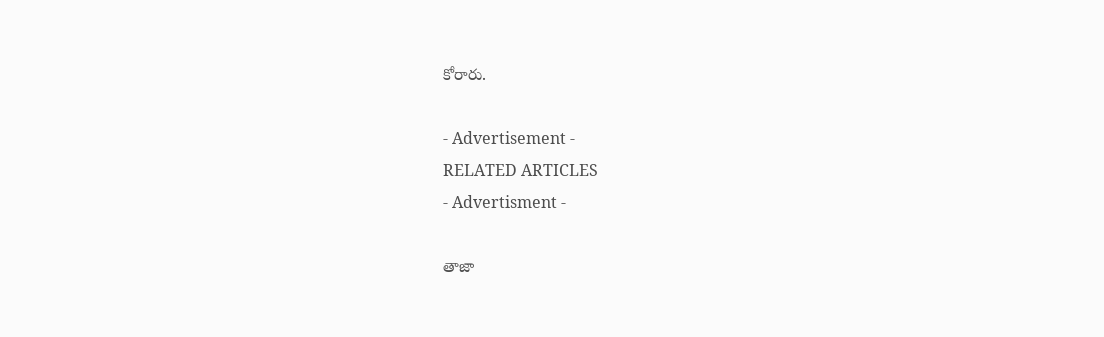కోరారు.

- Advertisement -
RELATED ARTICLES
- Advertisment -

తాజా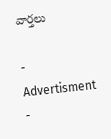వార్తలు

- Advertisment -